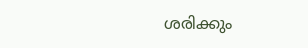ശരിക്കും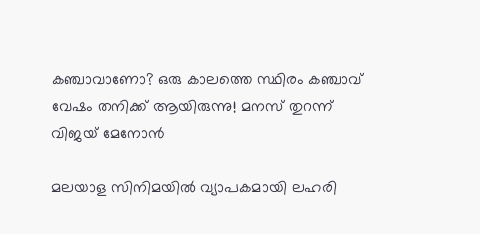കഞ്ചാവാണോ? ഒരു കാലത്തെ സ്ഥിരം കഞ്ചാവ് വേഷം തനിക്ക് ആയിരുന്നു! മനസ് തുറന്ന് വിജയ് മേനോന്‍

മലയാള സിനിമയില്‍ വ്യാപകമായി ലഹരി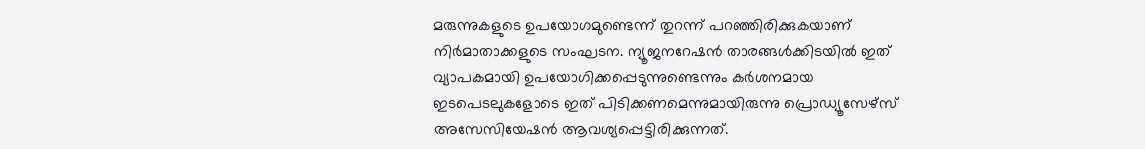മരുന്നുകളുടെ ഉപയോഗമുണ്ടെന്ന് തുറന്ന് പറഞ്ഞിരിക്കുകയാണ് നിര്‍മാതാക്കളുടെ സംഘടന. ന്യൂജനറേഷന്‍ താരങ്ങള്‍ക്കിടയില്‍ ഇത് വ്യാപകമായി ഉപയോഗിക്കപ്പെടുന്നുണ്ടെന്നും കര്‍ശനമായ ഇടപെടലുകളോടെ ഇത് പിടിക്കണമെന്നുമായിരുന്നു പ്രൊഡ്യൂസേഴ്സ് അസേസിയേഷന്‍ ആവശ്യപ്പെട്ടിരിക്കുന്നത്.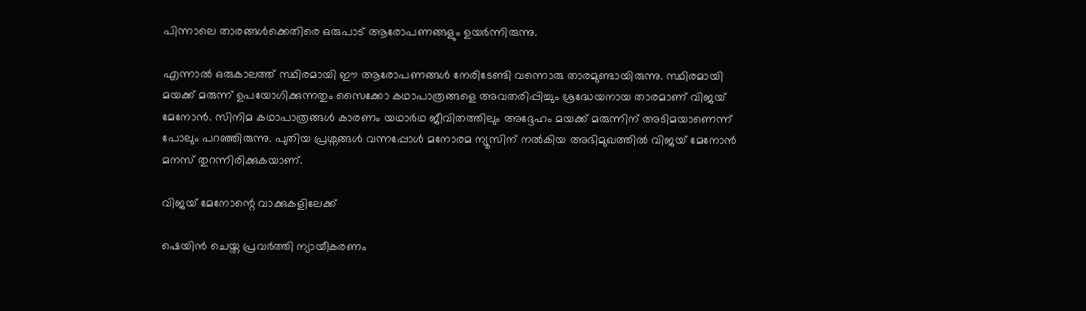പിന്നാലെ താരങ്ങള്‍ക്കെതിരെ ഒരുപാട് ആരോപണങ്ങളും ഉയര്‍ന്നിരുന്നു.

എന്നാല്‍ ഒരുകാലത്ത് സ്ഥിരമായി ഈ ആരോപണങ്ങള്‍ നേരിടേണ്ടി വന്നൊരു താരമുണ്ടായിരുന്നു. സ്ഥിരമായി മയക്ക് മരുന്ന് ഉപയോഗിക്കുന്നതും സൈക്കോ കഥാപാത്രങ്ങളെ അവതരിപ്പിച്ചും ശ്രദ്ധേയനായ താരമാണ് വിജയ് മേനോന്‍. സിനിമ കഥാപാത്രങ്ങള്‍ കാരണം യഥാര്‍ഥ ജീവിതത്തിലും അദ്ദേഹം മയക്ക് മരുന്നിന് അടിമയാണെന്ന് പോലും പറഞ്ഞിരുന്നു. പുതിയ പ്രശ്നങ്ങള്‍ വന്നപ്പോള്‍ മനോരമ ന്യൂസിന് നല്‍കിയ അഭിമുഖത്തില്‍ വിജയ് മേനോന്‍ മനസ് തുറന്നിരിക്കുകയാണ്.

വിജയ് മേനോന്റെ വാക്കുകളിലേക്ക്

ഷെയിന്‍ ചെയ്ത പ്രവര്‍ത്തി ന്യായീകരണം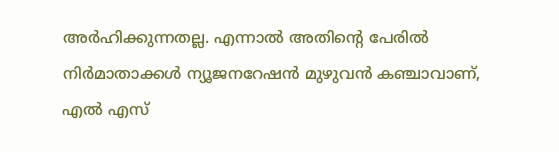അര്‍ഹിക്കുന്നതല്ല. എന്നാല്‍ അതിന്റെ പേരില്‍ നിര്‍മാതാക്കള്‍ ന്യൂജനറേഷന്‍ മുഴുവന്‍ കഞ്ചാവാണ്, എല്‍ എസ്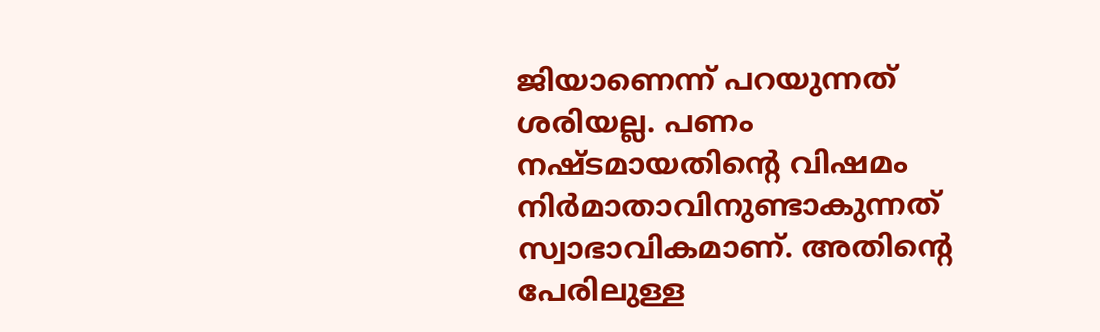ജിയാണെന്ന് പറയുന്നത് ശരിയല്ല. പണം നഷ്ടമായതിന്റെ വിഷമം നിര്‍മാതാവിനുണ്ടാകുന്നത് സ്വാഭാവികമാണ്. അതിന്റെ പേരിലുള്ള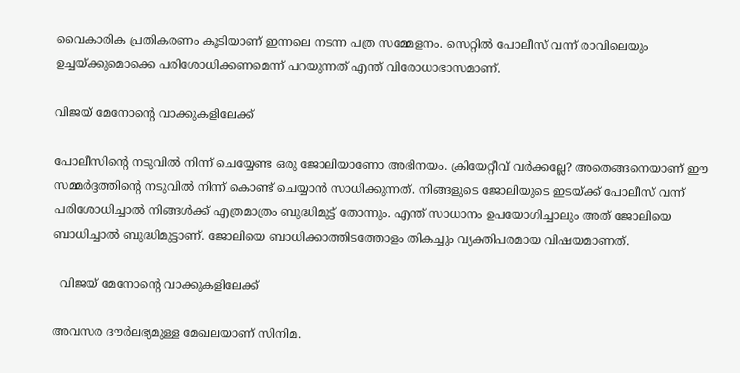വൈകാരിക പ്രതികരണം കൂടിയാണ് ഇന്നലെ നടന്ന പത്ര സമ്മേളനം. സെറ്റില്‍ പോലീസ് വന്ന് രാവിലെയും ഉച്ചയ്ക്കുമൊക്കെ പരിശോധിക്കണമെന്ന് പറയുന്നത് എന്ത് വിരോധാഭാസമാണ്.

വിജയ് മേനോന്റെ വാക്കുകളിലേക്ക്

പോലീസിന്റെ നടുവില്‍ നിന്ന് ചെയ്യേണ്ട ഒരു ജോലിയാണോ അഭിനയം. ക്രിയേറ്റീവ് വര്‍ക്കല്ലേ? അതെങ്ങനെയാണ് ഈ സമ്മര്‍ദ്ദത്തിന്റെ നടുവില്‍ നിന്ന് കൊണ്ട് ചെയ്യാന്‍ സാധിക്കുന്നത്. നിങ്ങളുടെ ജോലിയുടെ ഇടയ്ക്ക് പോലീസ് വന്ന് പരിശോധിച്ചാല്‍ നിങ്ങള്‍ക്ക് എത്രമാത്രം ബുദ്ധിമുട്ട് തോന്നും. എന്ത് സാധാനം ഉപയോഗിച്ചാലും അത് ജോലിയെ ബാധിച്ചാല്‍ ബുദ്ധിമുട്ടാണ്. ജോലിയെ ബാധിക്കാത്തിടത്തോളം തികച്ചും വ്യക്തിപരമായ വിഷയമാണത്.

  വിജയ് മേനോന്റെ വാക്കുകളിലേക്ക്

അവസര ദൗര്‍ലഭ്യമുള്ള മേഖലയാണ് സിനിമ.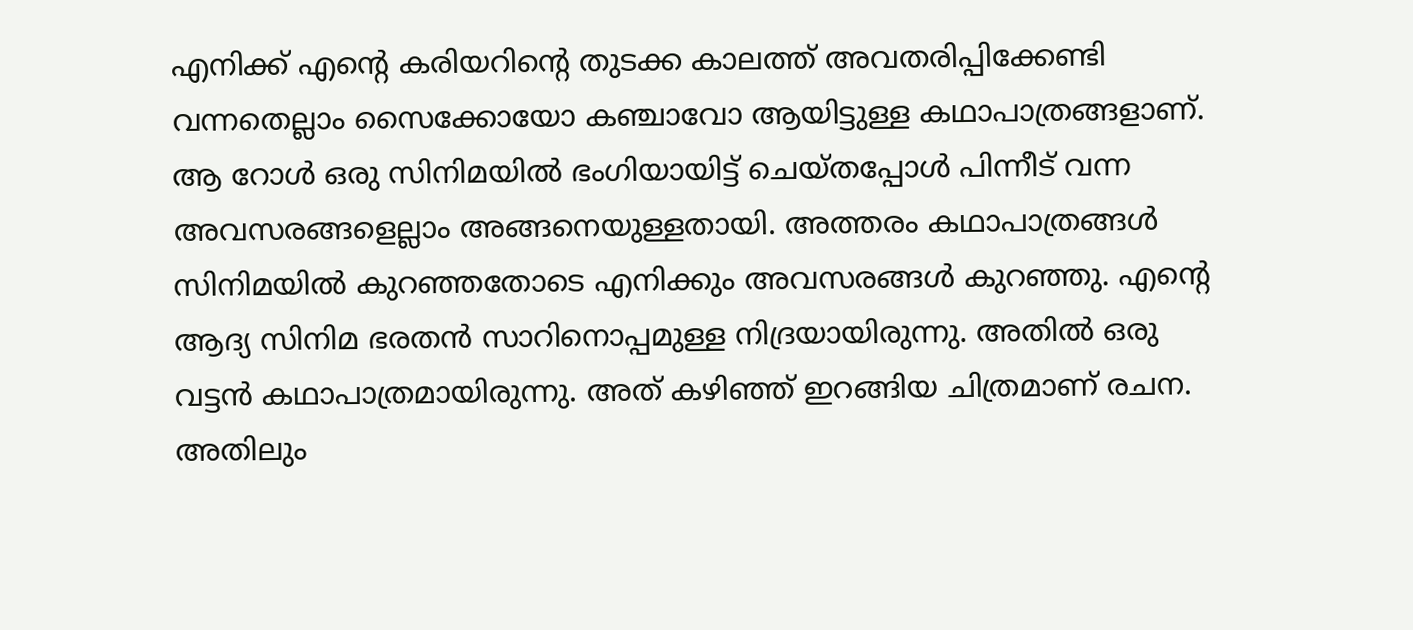എനിക്ക് എന്റെ കരിയറിന്റെ തുടക്ക കാലത്ത് അവതരിപ്പിക്കേണ്ടി വന്നതെല്ലാം സൈക്കോയോ കഞ്ചാവോ ആയിട്ടുള്ള കഥാപാത്രങ്ങളാണ്. ആ റോള്‍ ഒരു സിനിമയില്‍ ഭംഗിയായിട്ട് ചെയ്തപ്പോള്‍ പിന്നീട് വന്ന അവസരങ്ങളെല്ലാം അങ്ങനെയുള്ളതായി. അത്തരം കഥാപാത്രങ്ങള്‍ സിനിമയില്‍ കുറഞ്ഞതോടെ എനിക്കും അവസരങ്ങള്‍ കുറഞ്ഞു. എന്റെ ആദ്യ സിനിമ ഭരതന്‍ സാറിനൊപ്പമുള്ള നിദ്രയായിരുന്നു. അതില്‍ ഒരു വട്ടന്‍ കഥാപാത്രമായിരുന്നു. അത് കഴിഞ്ഞ് ഇറങ്ങിയ ചിത്രമാണ് രചന. അതിലും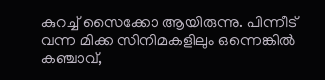കുറച്ച് സൈക്കോ ആയിരുന്നു. പിന്നീട് വന്ന മിക്ക സിനിമകളിലും ഒന്നെങ്കില്‍ കഞ്ചാവ്,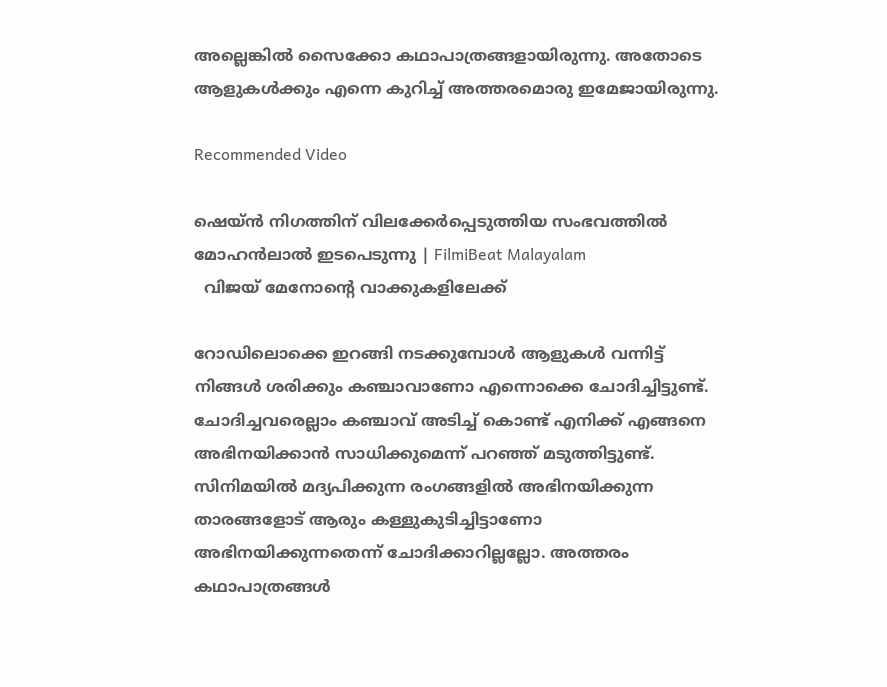അല്ലെങ്കില്‍ സൈക്കോ കഥാപാത്രങ്ങളായിരുന്നു. അതോടെ ആളുകള്‍ക്കും എന്നെ കുറിച്ച് അത്തരമൊരു ഇമേജായിരുന്നു.

Recommended Video

ഷെയ്ന്‍ നിഗത്തിന് വിലക്കേര്‍പ്പെടുത്തിയ സംഭവത്തില്‍ മോഹന്‍ലാല്‍ ഇടപെടുന്നു | FilmiBeat Malayalam
  വിജയ് മേനോന്റെ വാക്കുകളിലേക്ക്

റോഡിലൊക്കെ ഇറങ്ങി നടക്കുമ്പോള്‍ ആളുകള്‍ വന്നിട്ട് നിങ്ങള്‍ ശരിക്കും കഞ്ചാവാണോ എന്നൊക്കെ ചോദിച്ചിട്ടുണ്ട്. ചോദിച്ചവരെല്ലാം കഞ്ചാവ് അടിച്ച് കൊണ്ട് എനിക്ക് എങ്ങനെ അഭിനയിക്കാന്‍ സാധിക്കുമെന്ന് പറഞ്ഞ് മടുത്തിട്ടുണ്ട്. സിനിമയില്‍ മദ്യപിക്കുന്ന രംഗങ്ങളില്‍ അഭിനയിക്കുന്ന താരങ്ങളോട് ആരും കള്ളുകുടിച്ചിട്ടാണോ അഭിനയിക്കുന്നതെന്ന് ചോദിക്കാറില്ലല്ലോ. അത്തരം കഥാപാത്രങ്ങള്‍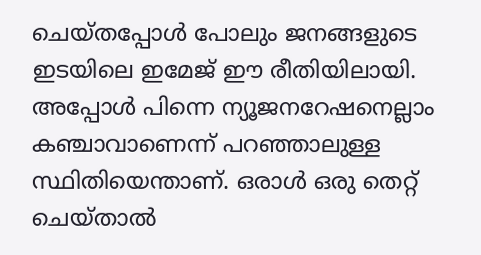ചെയ്തപ്പോള്‍ പോലും ജനങ്ങളുടെ ഇടയിലെ ഇമേജ് ഈ രീതിയിലായി. അപ്പോള്‍ പിന്നെ ന്യൂജനറേഷനെല്ലാം കഞ്ചാവാണെന്ന് പറഞ്ഞാലുള്ള സ്ഥിതിയെന്താണ്. ഒരാള്‍ ഒരു തെറ്റ് ചെയ്താല്‍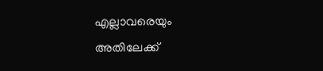എല്ലാവരെയും അതിലേക്ക്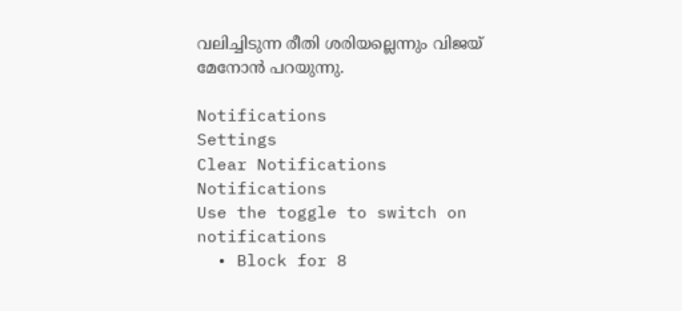വലിച്ചിടുന്ന രീതി ശരിയല്ലെന്നും വിജയ് മേനോന്‍ പറയുന്നു.

Notifications
Settings
Clear Notifications
Notifications
Use the toggle to switch on notifications
  • Block for 8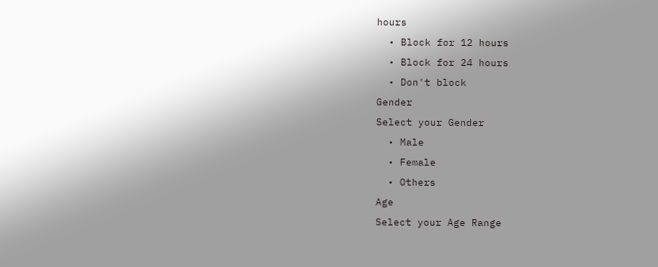hours
  • Block for 12 hours
  • Block for 24 hours
  • Don't block
Gender
Select your Gender
  • Male
  • Female
  • Others
Age
Select your Age Range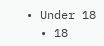• Under 18
  • 18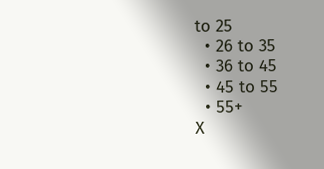to 25
  • 26 to 35
  • 36 to 45
  • 45 to 55
  • 55+
X